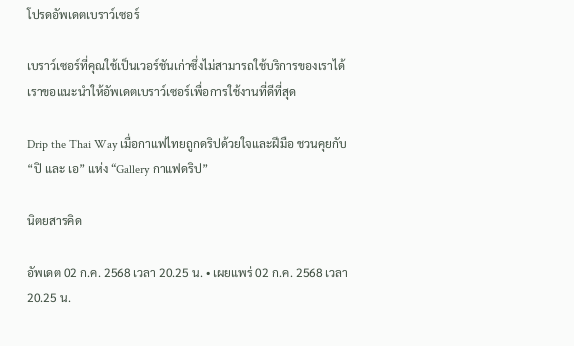โปรดอัพเดตเบราว์เซอร์

เบราว์เซอร์ที่คุณใช้เป็นเวอร์ชันเก่าซึ่งไม่สามารถใช้บริการของเราได้ เราขอแนะนำให้อัพเดตเบราว์เซอร์เพื่อการใช้งานที่ดีที่สุด

Drip the Thai Way เมื่อกาแฟไทยถูกดริปด้วยใจและฝีมือ ชวนคุยกับ “ปิ และ เอ” แห่ง “Gallery กาแฟดริป”

นิตยสารคิด

อัพเดต 02 ก.ค. 2568 เวลา 20.25 น. • เผยแพร่ 02 ก.ค. 2568 เวลา 20.25 น.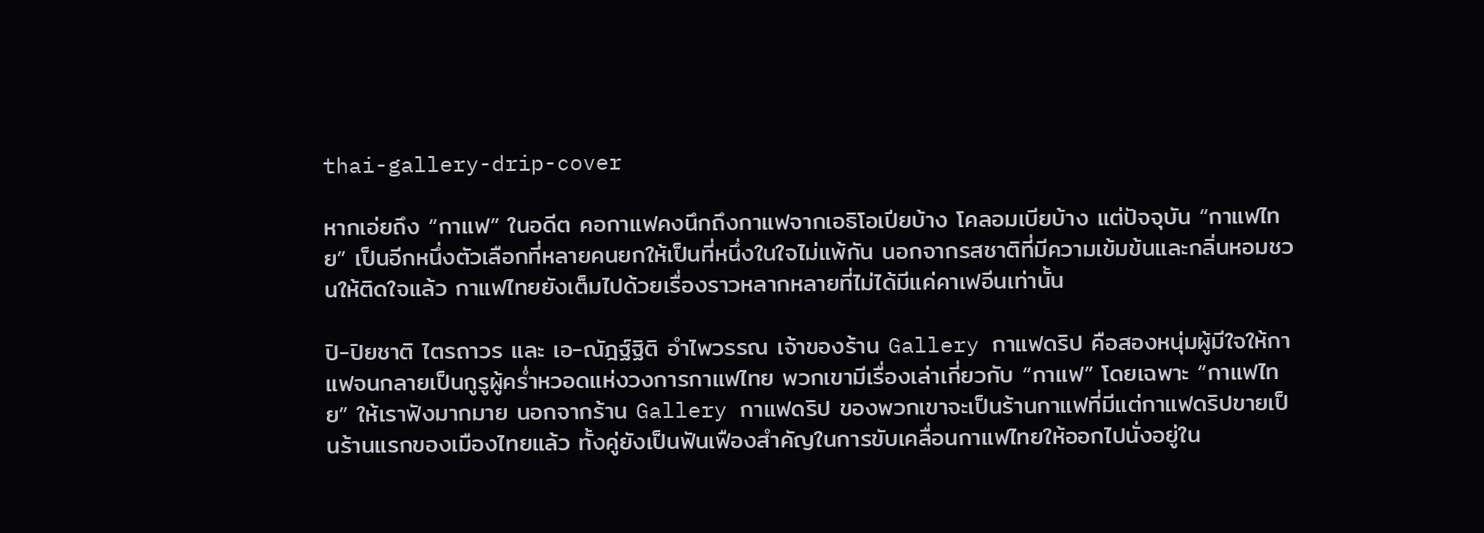thai-gallery-drip-cover

หากเอ่ยถึง “กาแฟ” ในอดีต คอกาแฟคงนึกถึงกาแฟจากเอธิโอเปียบ้าง โคลอมเบียบ้าง แต่ปัจจุบัน “กาแฟไทย” เป็นอีกหนึ่งตัวเลือกที่หลายคนยกให้เป็นที่หนึ่งในใจไม่แพ้กัน นอกจากรสชาติที่มีความเข้มข้นและกลิ่นหอมชวนให้ติดใจแล้ว กาแฟไทยยังเต็มไปด้วยเรื่องราวหลากหลายที่ไม่ได้มีแค่คาเฟอีนเท่านั้น

ปิ-ปิยชาติ ไตรถาวร และ เอ-ณัฎฐ์ฐิติ อำไพวรรณ เจ้าของร้าน Gallery กาแฟดริป คือสองหนุ่มผู้มีใจให้กาแฟจนกลายเป็นกูรูผู้คร่ำหวอดแห่งวงการกาแฟไทย พวกเขามีเรื่องเล่าเกี่ยวกับ “กาแฟ” โดยเฉพาะ “กาแฟไทย” ให้เราฟังมากมาย นอกจากร้าน Gallery กาแฟดริป ของพวกเขาจะเป็นร้านกาแฟที่มีแต่กาแฟดริปขายเป็นร้านแรกของเมืองไทยแล้ว ทั้งคู่ยังเป็นฟันเฟืองสำคัญในการขับเคลื่อนกาแฟไทยให้ออกไปนั่งอยู่ใน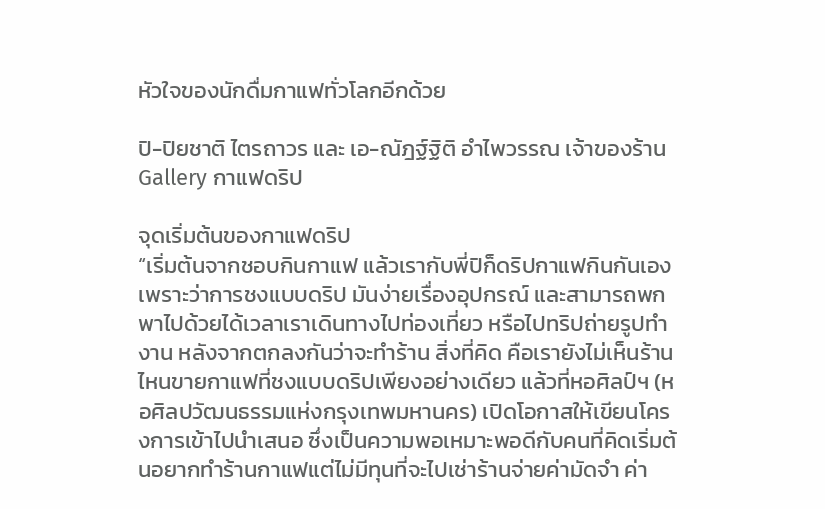หัวใจของนักดื่มกาแฟทั่วโลกอีกด้วย

ปิ-ปิยชาติ ไตรถาวร และ เอ-ณัฎฐ์ฐิติ อำไพวรรณ เจ้าของร้าน Gallery กาแฟดริป

จุดเริ่มต้นของกาแฟดริป
“เริ่มต้นจากชอบกินกาแฟ แล้วเรากับพี่ปิก็ดริปกาแฟกินกันเอง เพราะว่าการชงแบบดริป มันง่ายเรื่องอุปกรณ์ และสามารถพกพาไปด้วยได้เวลาเราเดินทางไปท่องเที่ยว หรือไปทริปถ่ายรูปทำงาน หลังจากตกลงกันว่าจะทำร้าน สิ่งที่คิด คือเรายังไม่เห็นร้านไหนขายกาแฟที่ชงแบบดริปเพียงอย่างเดียว แล้วที่หอศิลป์ฯ (หอศิลปวัฒนธรรมแห่งกรุงเทพมหานคร) เปิดโอกาสให้เขียนโครงการเข้าไปนำเสนอ ซึ่งเป็นความพอเหมาะพอดีกับคนที่คิดเริ่มต้นอยากทำร้านกาแฟแต่ไม่มีทุนที่จะไปเช่าร้านจ่ายค่ามัดจำ ค่า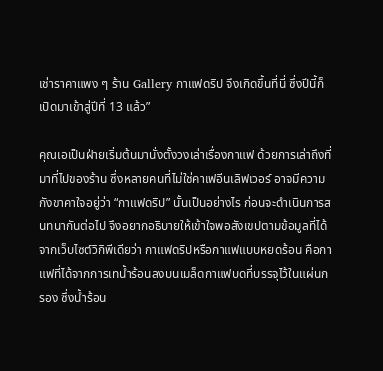เช่าราคาแพง ๆ ร้าน Gallery กาแฟดริป จึงเกิดขึ้นที่นี่ ซึ่งปีนี้ก็เปิดมาเข้าสู่ปีที่ 13 แล้ว”

คุณเอเป็นฝ่ายเริ่มต้นมานั่งตั้งวงเล่าเรื่องกาแฟ ด้วยการเล่าถึงที่มาที่ไปของร้าน ซึ่งหลายคนที่ไม่ใช่คาเฟอีนเลิฟเวอร์ อาจมีความกังขาคาใจอยู่ว่า “กาแฟดริป” นั้นเป็นอย่างไร ก่อนจะดำเนินการสนทนากันต่อไป จึงอยากอธิบายให้เข้าใจพอสังเขปตามข้อมูลที่ได้จากเว็บไซต์วิกิพีเดียว่า กาแฟดริปหรือกาแฟแบบหยดร้อน คือกาแฟที่ได้จากการเทน้ำร้อนลงบนเมล็ดกาแฟบดที่บรรจุไว้ในแผ่นกรอง ซึ่งน้ำร้อน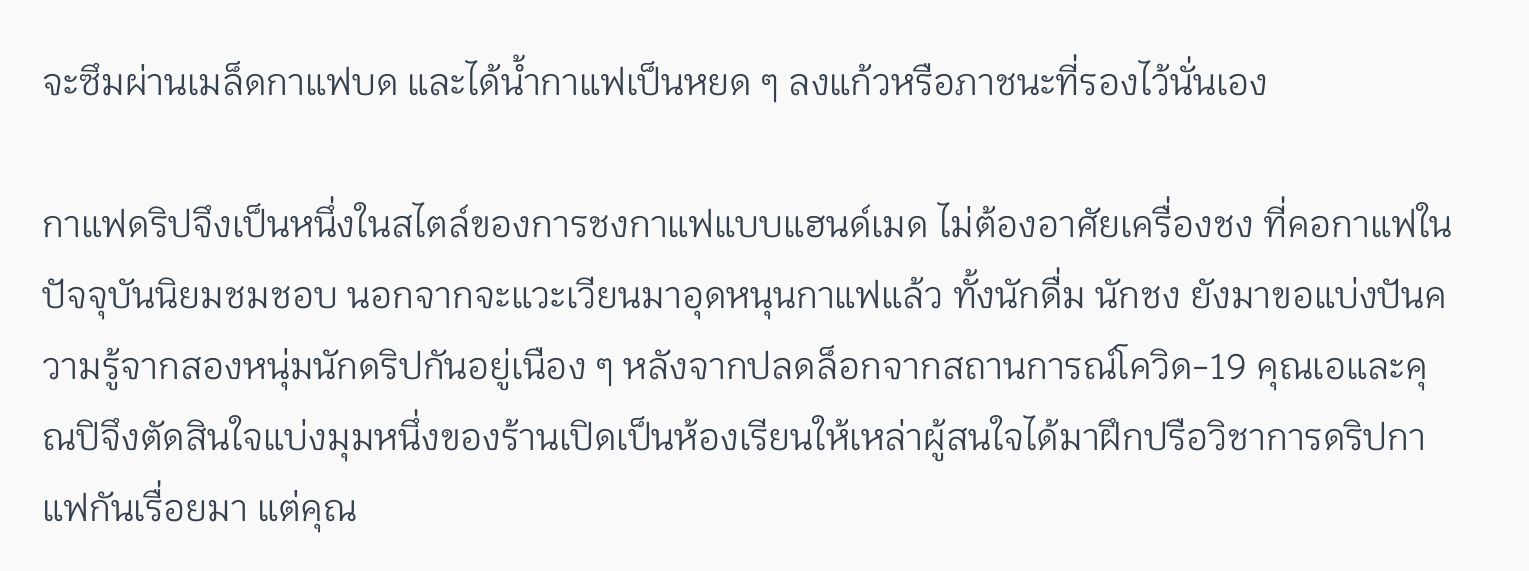จะซึมผ่านเมล็ดกาแฟบด และได้น้ำกาแฟเป็นหยด ๆ ลงแก้วหรือภาชนะที่รองไว้นั่นเอง

กาแฟดริปจึงเป็นหนึ่งในสไตล์ของการชงกาแฟแบบแฮนด์เมด ไม่ต้องอาศัยเครื่องชง ที่คอกาแฟในปัจจุบันนิยมชมชอบ นอกจากจะแวะเวียนมาอุดหนุนกาแฟแล้ว ทั้งนักดื่ม นักชง ยังมาขอแบ่งปันความรู้จากสองหนุ่มนักดริปกันอยู่เนือง ๆ หลังจากปลดล็อกจากสถานการณ์โควิด-19 คุณเอและคุณปิจึงตัดสินใจแบ่งมุมหนึ่งของร้านเปิดเป็นห้องเรียนให้เหล่าผู้สนใจได้มาฝึกปรือวิชาการดริปกาแฟกันเรื่อยมา แต่คุณ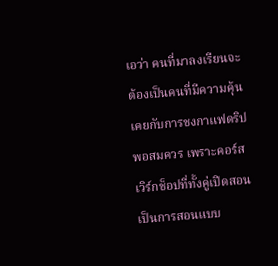เอว่า คนที่มาลงเรียนจะต้องเป็นคนที่มีความคุ้นเคยกับการชงกาแฟดริปพอสมควร เพราะคอร์สเวิร์กช็อปที่ทั้งคู่เปิดสอน เป็นการสอนแบบ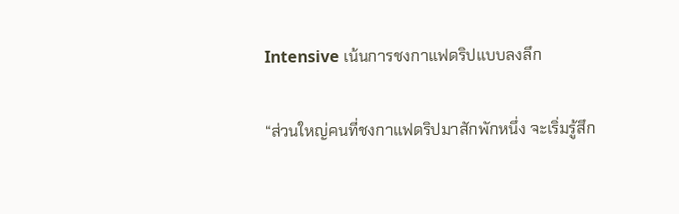Intensive เน้นการชงกาแฟดริปแบบลงลึก

“ส่วนใหญ่คนที่ชงกาแฟดริปมาสักพักหนึ่ง จะเริ่มรู้สึก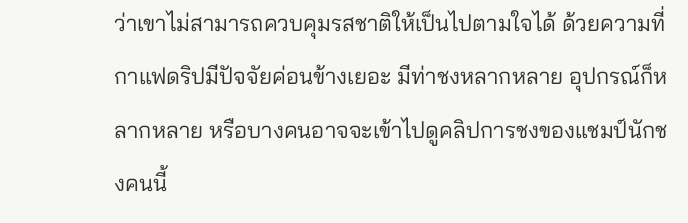ว่าเขาไม่สามารถควบคุมรสชาติให้เป็นไปตามใจได้ ด้วยความที่กาแฟดริปมีปัจจัยค่อนข้างเยอะ มีท่าชงหลากหลาย อุปกรณ์ก็หลากหลาย หรือบางคนอาจจะเข้าไปดูคลิปการชงของแชมป์นักชงคนนี้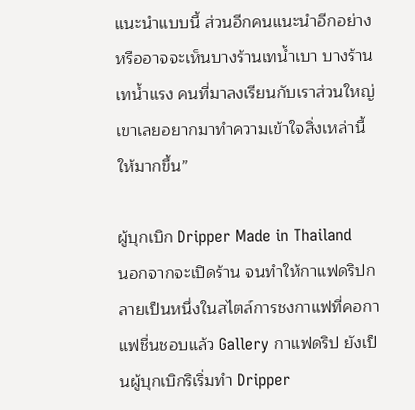แนะนำแบบนี้ ส่วนอีกคนแนะนำอีกอย่าง หรืออาจจะเห็นบางร้านเทน้ำเบา บางร้านเทน้ำแรง คนที่มาลงเรียนกับเราส่วนใหญ่เขาเลยอยากมาทำความเข้าใจสิ่งเหล่านี้ให้มากขึ้น”

ผู้บุกเบิก Dripper Made in Thailand
นอกจากจะเปิดร้าน จนทำให้กาแฟดริปกลายเป็นหนึ่งในสไตล์การชงกาแฟที่คอกาแฟชื่นชอบแล้ว Gallery กาแฟดริป ยังเป็นผู้บุกเบิกริเริ่มทำ Dripper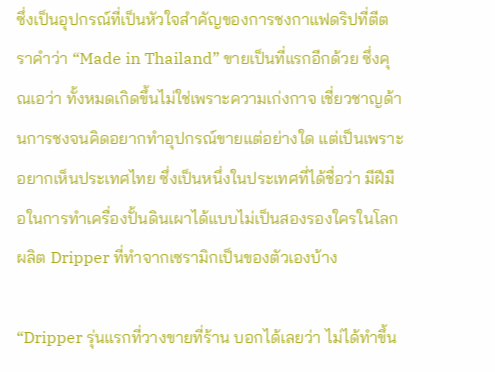ซึ่งเป็นอุปกรณ์ที่เป็นหัวใจสำคัญของการชงกาแฟดริปที่ตีตราคำว่า “Made in Thailand” ขายเป็นที่แรกอีกด้วย ซึ่งคุณเอว่า ทั้งหมดเกิดขึ้นไม่ใช่เพราะความเก่งกาจ เชี่ยวชาญด้านการชงจนคิดอยากทำอุปกรณ์ขายแต่อย่างใด แต่เป็นเพราะอยากเห็นประเทศไทย ซึ่งเป็นหนึ่งในประเทศที่ได้ชื่อว่า มีฝีมือในการทำเครื่องปั้นดินเผาได้แบบไม่เป็นสองรองใครในโลกผลิต Dripper ที่ทำจากเซรามิกเป็นของตัวเองบ้าง

“Dripper รุ่นแรกที่วางขายที่ร้าน บอกได้เลยว่า ไม่ได้ทำขึ้น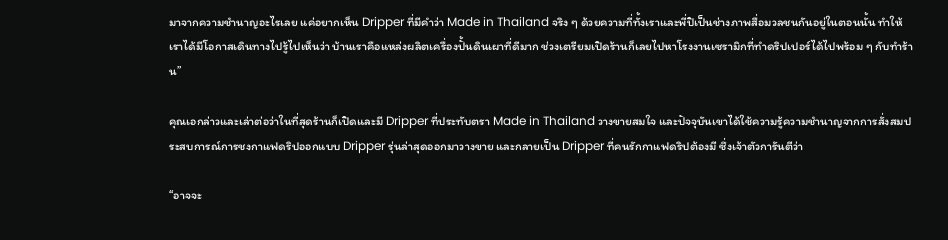มาจากความชำนาญอะไรเลย แค่อยากเห็น Dripper ที่มีคำว่า Made in Thailand จริง ๆ ด้วยความที่ทั้งเราและพี่ปิเป็นช่างภาพสื่อมวลชนกันอยู่ในตอนนั้น ทำให้เราได้มีโอกาสเดินทางไปรู้ไปเห็นว่า บ้านเราคือแหล่งผลิตเครื่องปั้นดินเผาที่ดีมาก ช่วงเตรียมเปิดร้านก็เลยไปหาโรงงานเซรามิกที่ทำดริปเปอร์ได้ไปพร้อม ๆ กับทำร้าน”

คุณเอกล่าวและเล่าต่อว่าในที่สุดร้านก็เปิดและมี Dripper ที่ประทับตรา Made in Thailand วางขายสมใจ และปัจจุบันเขาได้ใช้ความรู้ความชำนาญจากการสั่งสมประสบการณ์การชงกาแฟดริปออกแบบ Dripper รุ่นล่าสุดออกมาวางขาย และกลายเป็น Dripper ที่คนรักกาแฟดริปต้องมี ซึ่งเจ้าตัวการันตีว่า

“อาจจะ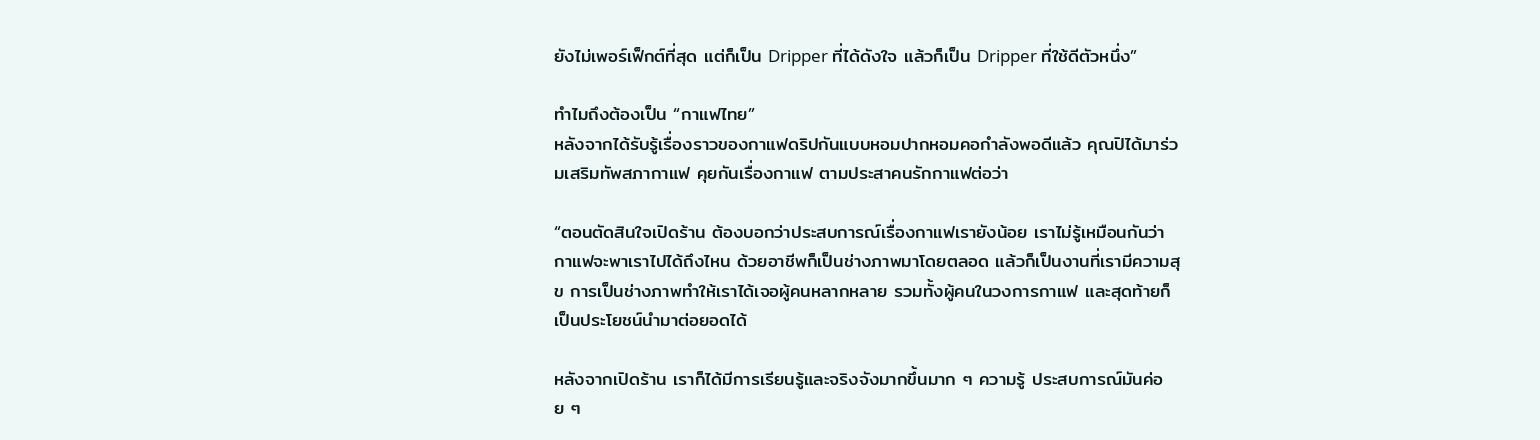ยังไม่เพอร์เฟ็กต์ที่สุด แต่ก็เป็น Dripper ที่ได้ดังใจ แล้วก็เป็น Dripper ที่ใช้ดีตัวหนึ่ง”

ทำไมถึงต้องเป็น “กาแฟไทย”
หลังจากได้รับรู้เรื่องราวของกาแฟดริปกันแบบหอมปากหอมคอกำลังพอดีแล้ว คุณปิได้มาร่วมเสริมทัพสภากาแฟ คุยกันเรื่องกาแฟ ตามประสาคนรักกาแฟต่อว่า

“ตอนตัดสินใจเปิดร้าน ต้องบอกว่าประสบการณ์เรื่องกาแฟเรายังน้อย เราไม่รู้เหมือนกันว่ากาแฟจะพาเราไปได้ถึงไหน ด้วยอาชีพก็เป็นช่างภาพมาโดยตลอด แล้วก็เป็นงานที่เรามีความสุข การเป็นช่างภาพทำให้เราได้เจอผู้คนหลากหลาย รวมทั้งผู้คนในวงการกาแฟ และสุดท้ายก็เป็นประโยชน์นำมาต่อยอดได้

หลังจากเปิดร้าน เราก็ได้มีการเรียนรู้และจริงจังมากขึ้นมาก ๆ ความรู้ ประสบการณ์มันค่อย ๆ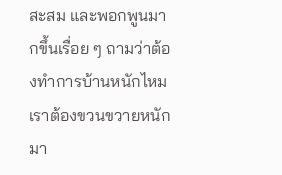สะสม และพอกพูนมากขึ้นเรื่อย ๆ ถามว่าต้องทำการบ้านหนักไหม เราต้องขวนขวายหนักมา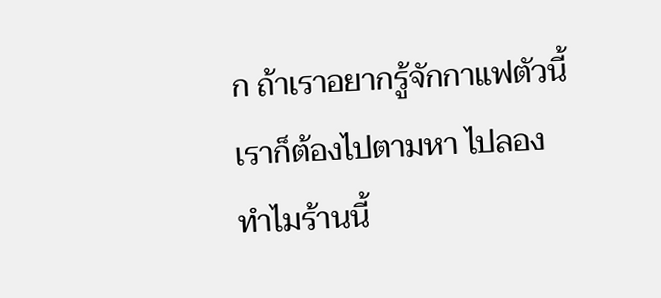ก ถ้าเราอยากรู้จักกาแฟตัวนี้ เราก็ต้องไปตามหา ไปลอง ทำไมร้านนี้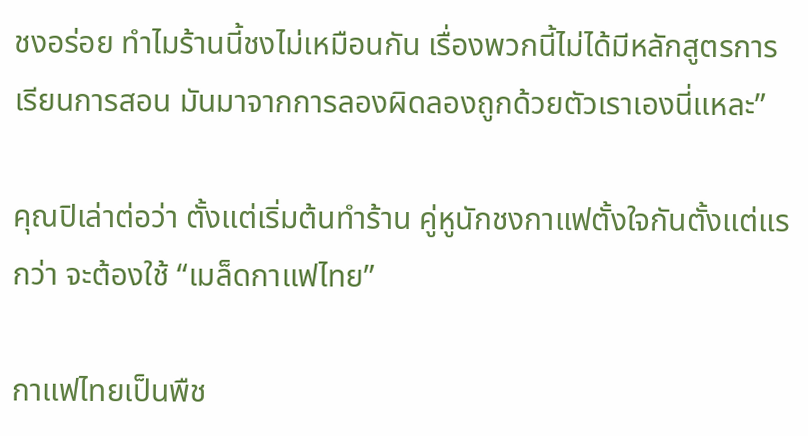ชงอร่อย ทำไมร้านนี้ชงไม่เหมือนกัน เรื่องพวกนี้ไม่ได้มีหลักสูตรการเรียนการสอน มันมาจากการลองผิดลองถูกด้วยตัวเราเองนี่แหละ”

คุณปิเล่าต่อว่า ตั้งแต่เริ่มต้นทำร้าน คู่หูนักชงกาแฟตั้งใจกันตั้งแต่แรกว่า จะต้องใช้ “เมล็ดกาแฟไทย”

กาแฟไทยเป็นพืช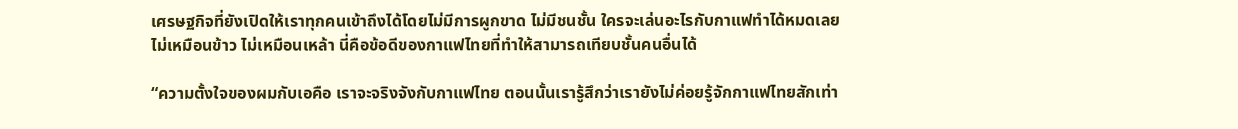เศรษฐกิจที่ยังเปิดให้เราทุกคนเข้าถึงได้โดยไม่มีการผูกขาด ไม่มีชนชั้น ใครจะเล่นอะไรกับกาแฟทำได้หมดเลย ไม่เหมือนข้าว ไม่เหมือนเหล้า นี่คือข้อดีของกาแฟไทยที่ทำให้สามารถเทียบชั้นคนอื่นได้

“ความตั้งใจของผมกับเอคือ เราจะจริงจังกับกาแฟไทย ตอนนั้นเรารู้สึกว่าเรายังไม่ค่อยรู้จักกาแฟไทยสักเท่า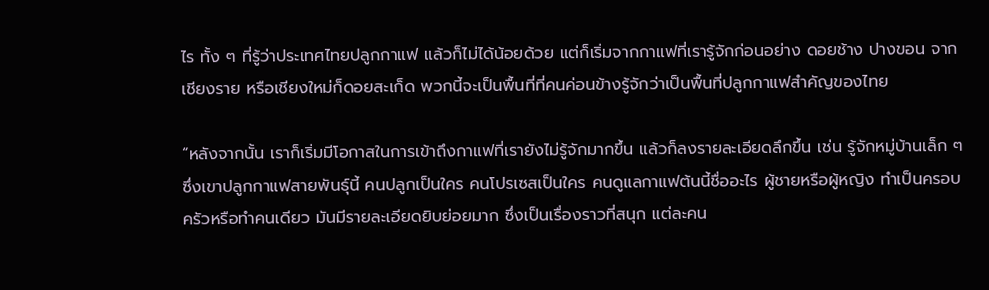ไร ทั้ง ๆ ที่รู้ว่าประเทศไทยปลูกกาแฟ แล้วก็ไม่ได้น้อยด้วย แต่ก็เริ่มจากกาแฟที่เรารู้จักก่อนอย่าง ดอยช้าง ปางขอน จากเชียงราย หรือเชียงใหม่ก็ดอยสะเก็ด พวกนี้จะเป็นพื้นที่ที่คนค่อนข้างรู้จักว่าเป็นพื้นที่ปลูกกาแฟสำคัญของไทย

“หลังจากนั้น เราก็เริ่มมีโอกาสในการเข้าถึงกาแฟที่เรายังไม่รู้จักมากขึ้น แล้วก็ลงรายละเอียดลึกขึ้น เช่น รู้จักหมู่บ้านเล็ก ๆ ซึ่งเขาปลูกกาแฟสายพันธุ์นี้ คนปลูกเป็นใคร คนโปรเซสเป็นใคร คนดูแลกาแฟต้นนี้ชื่ออะไร ผู้ชายหรือผู้หญิง ทำเป็นครอบครัวหรือทำคนเดียว มันมีรายละเอียดยิบย่อยมาก ซึ่งเป็นเรื่องราวที่สนุก แต่ละคน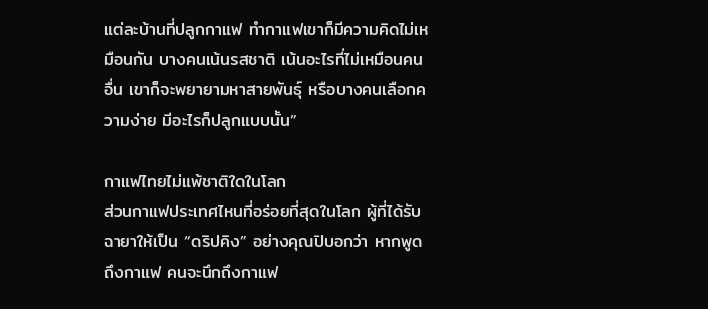แต่ละบ้านที่ปลูกกาแฟ ทำกาแฟเขาก็มีความคิดไม่เหมือนกัน บางคนเน้นรสชาติ เน้นอะไรที่ไม่เหมือนคนอื่น เขาก็จะพยายามหาสายพันธุ์ หรือบางคนเลือกความง่าย มีอะไรก็ปลูกแบบนั้น”

กาแฟไทยไม่แพ้ชาติใดในโลก
ส่วนกาแฟประเทศไหนที่อร่อยที่สุดในโลก ผู้ที่ได้รับฉายาให้เป็น “ดริปคิง” อย่างคุณปิบอกว่า หากพูดถึงกาแฟ คนจะนึกถึงกาแฟ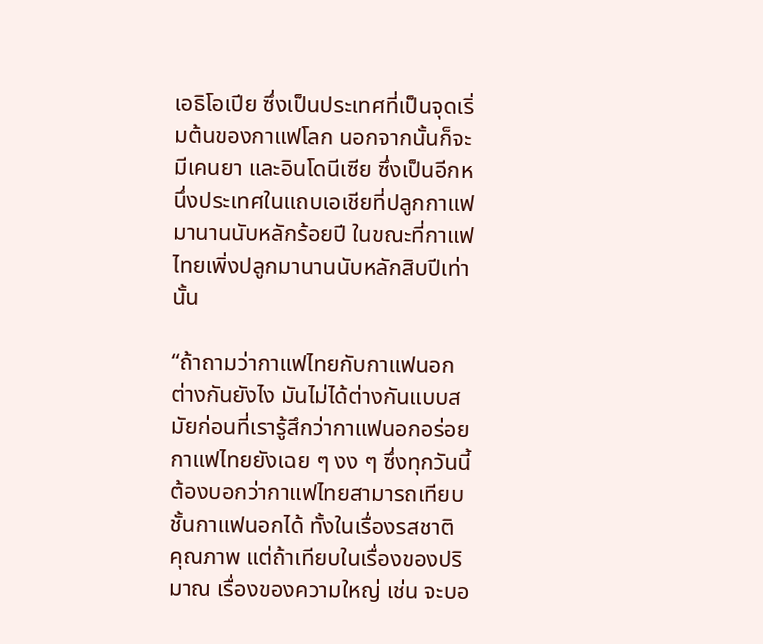เอธิโอเปีย ซึ่งเป็นประเทศที่เป็นจุดเริ่มต้นของกาแฟโลก นอกจากนั้นก็จะมีเคนยา และอินโดนีเซีย ซึ่งเป็นอีกหนึ่งประเทศในแถบเอเชียที่ปลูกกาแฟมานานนับหลักร้อยปี ในขณะที่กาแฟไทยเพิ่งปลูกมานานนับหลักสิบปีเท่านั้น

“ถ้าถามว่ากาแฟไทยกับกาแฟนอกต่างกันยังไง มันไม่ได้ต่างกันแบบสมัยก่อนที่เรารู้สึกว่ากาแฟนอกอร่อย กาแฟไทยยังเฉย ๆ งง ๆ ซึ่งทุกวันนี้ต้องบอกว่ากาแฟไทยสามารถเทียบชั้นกาแฟนอกได้ ทั้งในเรื่องรสชาติ คุณภาพ แต่ถ้าเทียบในเรื่องของปริมาณ เรื่องของความใหญ่ เช่น จะบอ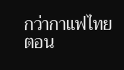กว่ากาแฟไทยตอน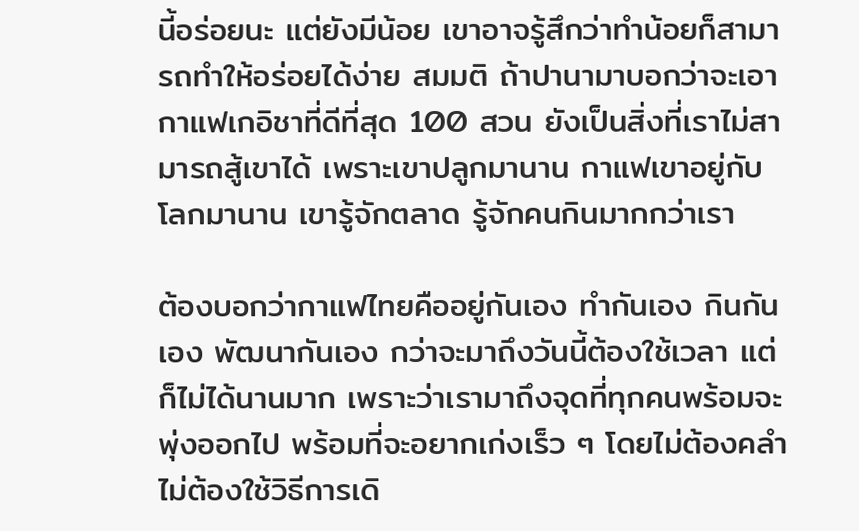นี้อร่อยนะ แต่ยังมีน้อย เขาอาจรู้สึกว่าทำน้อยก็สามารถทำให้อร่อยได้ง่าย สมมติ ถ้าปานามาบอกว่าจะเอากาแฟเกอิชาที่ดีที่สุด 100 สวน ยังเป็นสิ่งที่เราไม่สามารถสู้เขาได้ เพราะเขาปลูกมานาน กาแฟเขาอยู่กับโลกมานาน เขารู้จักตลาด รู้จักคนกินมากกว่าเรา

ต้องบอกว่ากาแฟไทยคืออยู่กันเอง ทำกันเอง กินกันเอง พัฒนากันเอง กว่าจะมาถึงวันนี้ต้องใช้เวลา แต่ก็ไม่ได้นานมาก เพราะว่าเรามาถึงจุดที่ทุกคนพร้อมจะพุ่งออกไป พร้อมที่จะอยากเก่งเร็ว ๆ โดยไม่ต้องคลำ ไม่ต้องใช้วิธีการเดิ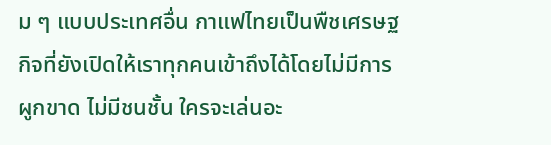ม ๆ แบบประเทศอื่น กาแฟไทยเป็นพืชเศรษฐกิจที่ยังเปิดให้เราทุกคนเข้าถึงได้โดยไม่มีการผูกขาด ไม่มีชนชั้น ใครจะเล่นอะ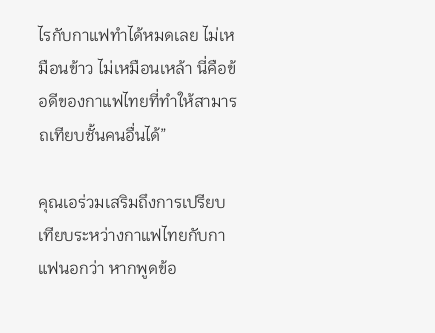ไรกับกาแฟทำได้หมดเลย ไม่เหมือนข้าว ไม่เหมือนเหล้า นี่คือข้อดีของกาแฟไทยที่ทำให้สามารถเทียบชั้นคนอื่นได้”

คุณเอร่วมเสริมถึงการเปรียบเทียบระหว่างกาแฟไทยกับกาแฟนอกว่า หากพูดข้อ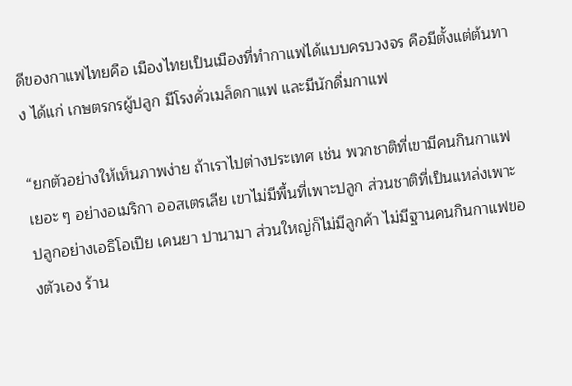ดีของกาแฟไทยคือ เมืองไทยเป็นเมืองที่ทำกาแฟได้แบบครบวงจร คือมีตั้งแต่ต้นทาง ได้แก่ เกษตรกรผู้ปลูก มีโรงคั่วเมล็ดกาแฟ และมีนักดื่มกาแฟ

“ยกตัวอย่างให้เห็นภาพง่าย ถ้าเราไปต่างประเทศ เช่น พวกชาติที่เขามีคนกินกาแฟเยอะ ๆ อย่างอเมริกา ออสเตรเลีย เขาไม่มีพื้นที่เพาะปลูก ส่วนชาติที่เป็นแหล่งเพาะปลูกอย่างเอธิโอเปีย เคนยา ปานามา ส่วนใหญ่ก็ไม่มีลูกค้า ไม่มีฐานคนกินกาแฟของตัวเอง ร้าน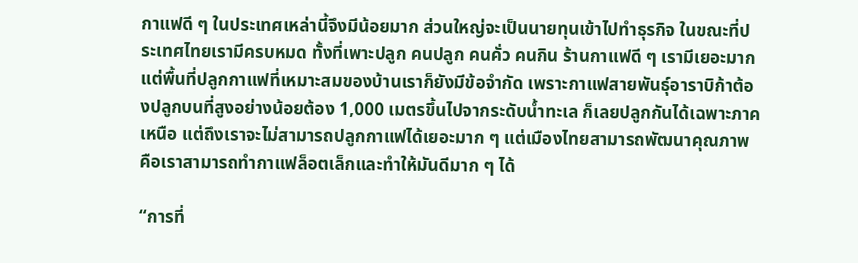กาแฟดี ๆ ในประเทศเหล่านี้จึงมีน้อยมาก ส่วนใหญ่จะเป็นนายทุนเข้าไปทำธุรกิจ ในขณะที่ประเทศไทยเรามีครบหมด ทั้งที่เพาะปลูก คนปลูก คนคั่ว คนกิน ร้านกาแฟดี ๆ เรามีเยอะมาก แต่พื้นที่ปลูกกาแฟที่เหมาะสมของบ้านเราก็ยังมีข้อจำกัด เพราะกาแฟสายพันธุ์อาราบิก้าต้องปลูกบนที่สูงอย่างน้อยต้อง 1,000 เมตรขึ้นไปจากระดับน้ำทะเล ก็เลยปลูกกันได้เฉพาะภาคเหนือ แต่ถึงเราจะไม่สามารถปลูกกาแฟได้เยอะมาก ๆ แต่เมืองไทยสามารถพัฒนาคุณภาพ คือเราสามารถทำกาแฟล็อตเล็กและทำให้มันดีมาก ๆ ได้

“การที่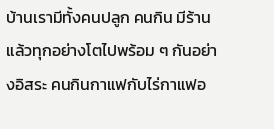บ้านเรามีทั้งคนปลูก คนกิน มีร้าน แล้วทุกอย่างโตไปพร้อม ๆ กันอย่างอิสระ คนกินกาแฟกับไร่กาแฟอ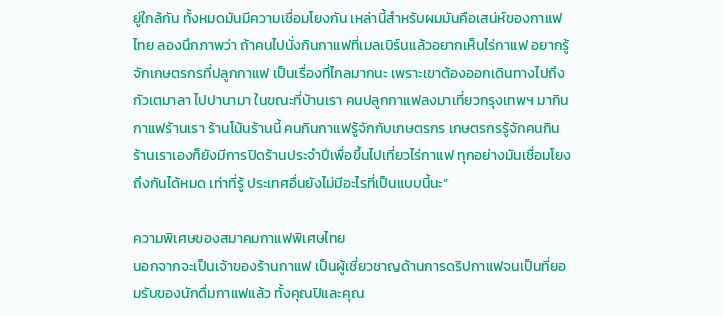ยู่ใกล้กัน ทั้งหมดมันมีความเชื่อมโยงกัน เหล่านี้สำหรับผมมันคือเสน่ห์ของกาแฟไทย ลองนึกภาพว่า ถ้าคนไปนั่งกินกาแฟที่เมลเบิร์นแล้วอยากเห็นไร่กาแฟ อยากรู้จักเกษตรกรที่ปลูกกาแฟ เป็นเรื่องที่ไกลมากนะ เพราะเขาต้องออกเดินทางไปถึงกัวเตมาลา ไปปานามา ในขณะที่บ้านเรา คนปลูกกาแฟลงมาเที่ยวกรุงเทพฯ มากินกาแฟร้านเรา ร้านโน้นร้านนี้ คนกินกาแฟรู้จักกับเกษตรกร เกษตรกรรู้จักคนกิน ร้านเราเองก็ยังมีการปิดร้านประจำปีเพื่อขึ้นไปเที่ยวไร่กาแฟ ทุกอย่างมันเชื่อมโยงถึงกันได้หมด เท่าที่รู้ ประเทศอื่นยังไม่มีอะไรที่เป็นแบบนี้นะ”

ความพิเศษของสมาคมกาแฟพิเศษไทย
นอกจากจะเป็นเจ้าของร้านกาแฟ เป็นผู้เชี่ยวชาญด้านการดริปกาแฟจนเป็นที่ยอมรับของนักดื่มกาแฟแล้ว ทั้งคุณปิและคุณ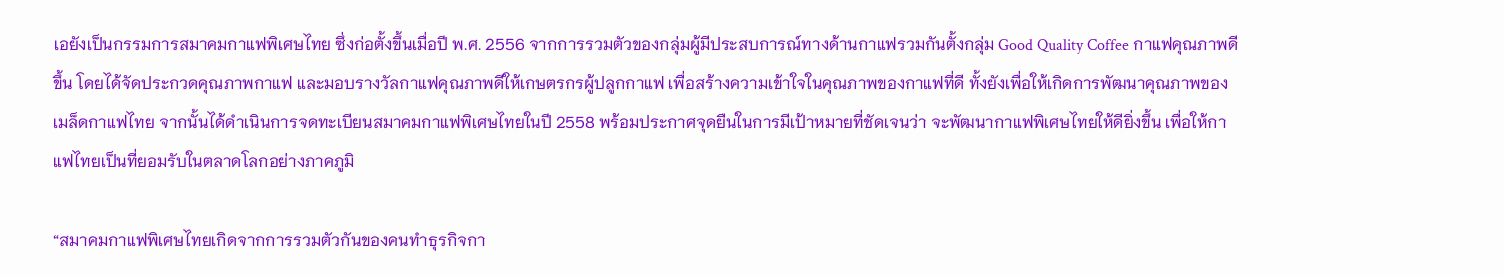เอยังเป็นกรรมการสมาคมกาแฟพิเศษไทย ซึ่งก่อตั้งขึ้นเมื่อปี พ.ศ. 2556 จากการรวมตัวของกลุ่มผู้มีประสบการณ์ทางด้านกาแฟรวมกันตั้งกลุ่ม Good Quality Coffee กาแฟคุณภาพดีขึ้น โดยได้จัดประกวดคุณภาพกาแฟ และมอบรางวัลกาแฟคุณภาพดีให้เกษตรกรผู้ปลูกกาแฟ เพื่อสร้างความเข้าใจในคุณภาพของกาแฟที่ดี ทั้งยังเพื่อให้เกิดการพัฒนาคุณภาพของเมล็ดกาแฟไทย จากนั้นได้ดำเนินการจดทะเบียนสมาคมกาแฟพิเศษไทยในปี 2558 พร้อมประกาศจุดยืนในการมีเป้าหมายที่ชัดเจนว่า จะพัฒนากาแฟพิเศษไทยให้ดียิ่งขึ้น เพื่อให้กาแฟไทยเป็นที่ยอมรับในตลาดโลกอย่างภาคภูมิ

“สมาคมกาแฟพิเศษไทยเกิดจากการรวมตัวกันของคนทำธุรกิจกา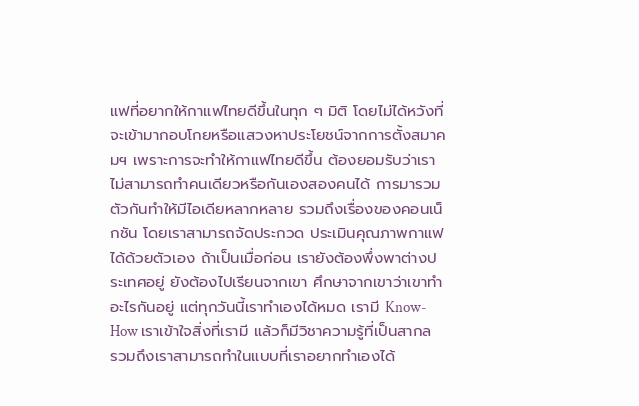แฟที่อยากให้กาแฟไทยดีขึ้นในทุก ๆ มิติ โดยไม่ได้หวังที่จะเข้ามากอบโกยหรือแสวงหาประโยชน์จากการตั้งสมาคมฯ เพราะการจะทำให้กาแฟไทยดีขึ้น ต้องยอมรับว่าเราไม่สามารถทำคนเดียวหรือกันเองสองคนได้ การมารวมตัวกันทำให้มีไอเดียหลากหลาย รวมถึงเรื่องของคอนเน็กชัน โดยเราสามารถจัดประกวด ประเมินคุณภาพกาแฟได้ด้วยตัวเอง ถ้าเป็นเมื่อก่อน เรายังต้องพึ่งพาต่างประเทศอยู่ ยังต้องไปเรียนจากเขา ศึกษาจากเขาว่าเขาทำอะไรกันอยู่ แต่ทุกวันนี้เราทำเองได้หมด เรามี Know-How เราเข้าใจสิ่งที่เรามี แล้วก็มีวิชาความรู้ที่เป็นสากล รวมถึงเราสามารถทำในแบบที่เราอยากทำเองได้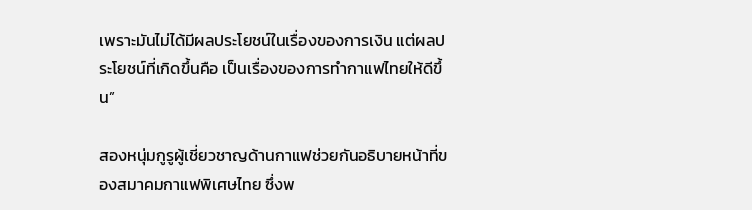เพราะมันไม่ได้มีผลประโยชน์ในเรื่องของการเงิน แต่ผลประโยชน์ที่เกิดขึ้นคือ เป็นเรื่องของการทำกาแฟไทยให้ดีขึ้น”

สองหนุ่มกูรูผู้เชี่ยวชาญด้านกาแฟช่วยกันอธิบายหน้าที่ของสมาคมกาแฟพิเศษไทย ซึ่งพ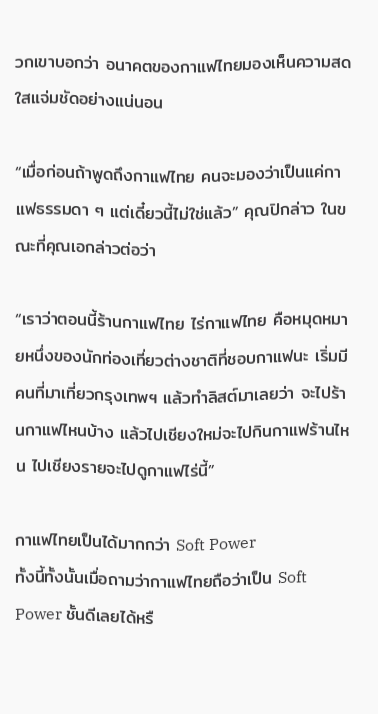วกเขาบอกว่า อนาคตของกาแฟไทยมองเห็นความสดใสแจ่มชัดอย่างแน่นอน

“เมื่อก่อนถ้าพูดถึงกาแฟไทย คนจะมองว่าเป็นแค่กาแฟธรรมดา ๆ แต่เดี๋ยวนี้ไม่ใช่แล้ว” คุณปิกล่าว ในขณะที่คุณเอกล่าวต่อว่า

“เราว่าตอนนี้ร้านกาแฟไทย ไร่กาแฟไทย คือหมุดหมายหนึ่งของนักท่องเที่ยวต่างชาติที่ชอบกาแฟนะ เริ่มมีคนที่มาเที่ยวกรุงเทพฯ แล้วทำลิสต์มาเลยว่า จะไปร้านกาแฟไหนบ้าง แล้วไปเชียงใหม่จะไปกินกาแฟร้านไหน ไปเชียงรายจะไปดูกาแฟไร่นี้”

กาแฟไทยเป็นได้มากกว่า Soft Power
ทั้งนี้ทั้งนั้นเมื่อถามว่ากาแฟไทยถือว่าเป็น Soft Power ชั้นดีเลยได้หรื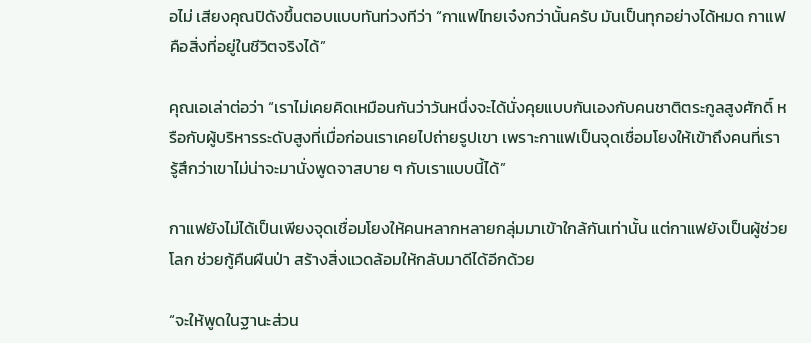อไม่ เสียงคุณปิดังขึ้นตอบแบบทันท่วงทีว่า “กาแฟไทยเจ๋งกว่านั้นครับ มันเป็นทุกอย่างได้หมด กาแฟคือสิ่งที่อยู่ในชีวิตจริงได้”

คุณเอเล่าต่อว่า “เราไม่เคยคิดเหมือนกันว่าวันหนึ่งจะได้นั่งคุยแบบกันเองกับคนชาติตระกูลสูงศักดิ์ หรือกับผู้บริหารระดับสูงที่เมื่อก่อนเราเคยไปถ่ายรูปเขา เพราะกาแฟเป็นจุดเชื่อมโยงให้เข้าถึงคนที่เรารู้สึกว่าเขาไม่น่าจะมานั่งพูดจาสบาย ๆ กับเราแบบนี้ได้”

กาแฟยังไม่ได้เป็นเพียงจุดเชื่อมโยงให้คนหลากหลายกลุ่มมาเข้าใกล้กันเท่านั้น แต่กาแฟยังเป็นผู้ช่วยโลก ช่วยกู้คืนผืนป่า สร้างสิ่งแวดล้อมให้กลับมาดีได้อีกด้วย

“จะให้พูดในฐานะส่วน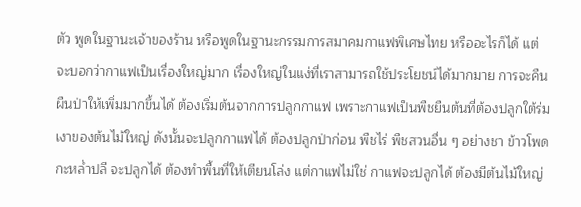ตัว พูดในฐานะเจ้าของร้าน หรือพูดในฐานะกรรมการสมาคมกาแฟพิเศษไทย หรืออะไรก็ได้ แต่จะบอกว่ากาแฟเป็นเรื่องใหญ่มาก เรื่องใหญ่ในแง่ที่เราสามารถใช้ประโยชน์ได้มากมาย การจะคืนผืนป่าให้เพิ่มมากขึ้นได้ ต้องเริ่มต้นจากการปลูกกาแฟ เพราะกาแฟเป็นพืชยืนต้นที่ต้องปลูกใต้ร่มเงาของต้นไม้ใหญ่ ดังนั้นจะปลูกกาแฟได้ ต้องปลูกป่าก่อน พืชไร่ พืชสวนอื่น ๆ อย่างชา ข้าวโพด กะหล่ำปลี จะปลูกได้ ต้องทำพื้นที่ให้เตียนโล่ง แต่กาแฟไม่ใช่ กาแฟจะปลูกได้ ต้องมีต้นไม้ใหญ่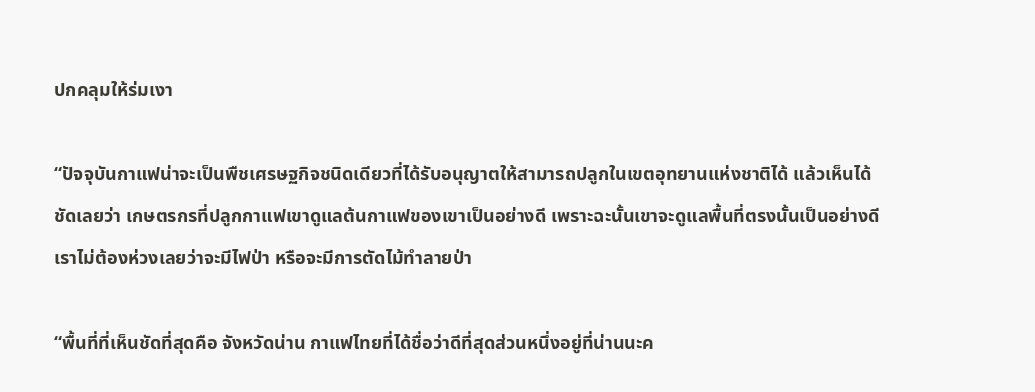ปกคลุมให้ร่มเงา

“ปัจจุบันกาแฟน่าจะเป็นพืชเศรษฐกิจชนิดเดียวที่ได้รับอนุญาตให้สามารถปลูกในเขตอุทยานแห่งชาติได้ แล้วเห็นได้ชัดเลยว่า เกษตรกรที่ปลูกกาแฟเขาดูแลต้นกาแฟของเขาเป็นอย่างดี เพราะฉะนั้นเขาจะดูแลพื้นที่ตรงนั้นเป็นอย่างดี เราไม่ต้องห่วงเลยว่าจะมีไฟป่า หรือจะมีการตัดไม้ทำลายป่า

“พื้นที่ที่เห็นชัดที่สุดคือ จังหวัดน่าน กาแฟไทยที่ได้ชื่อว่าดีที่สุดส่วนหนึ่งอยู่ที่น่านนะค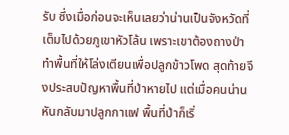รับ ซึ่งเมื่อก่อนจะเห็นเลยว่าน่านเป็นจังหวัดที่เต็มไปด้วยภูเขาหัวโล้น เพราะเขาต้องถางป่าทำพื้นที่ให้โล่งเตียนเพื่อปลูกข้าวโพด สุดท้ายจึงประสบปัญหาพื้นที่ป่าหายไป แต่เมื่อคนน่านหันกลับมาปลูกกาแฟ พื้นที่ป่าก็เริ่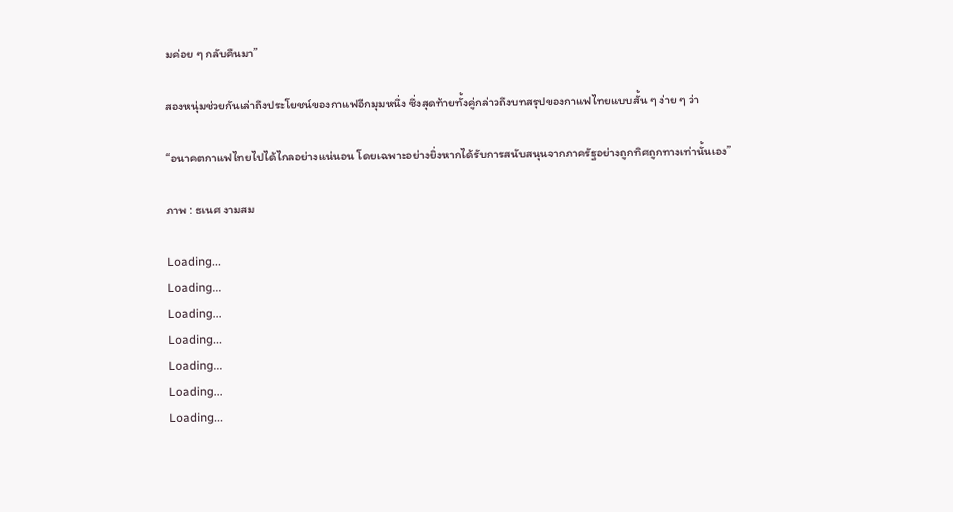มค่อย ๆ กลับคืนมา”

สองหนุ่มช่วยกันเล่าถึงประโยชน์ของกาแฟอีกมุมหนึ่ง ซึ่งสุดท้ายทั้งคู่กล่าวถึงบทสรุปของกาแฟไทยแบบสั้น ๆ ง่าย ๆ ว่า

“อนาคตกาแฟไทยไปได้ไกลอย่างแน่นอน โดยเฉพาะอย่างยิ่งหากได้รับการสนับสนุนจากภาครัฐอย่างถูกทิศถูกทางเท่านั้นเอง”

ภาพ : ธเนศ งามสม

Loading...
Loading...
Loading...
Loading...
Loading...
Loading...
Loading...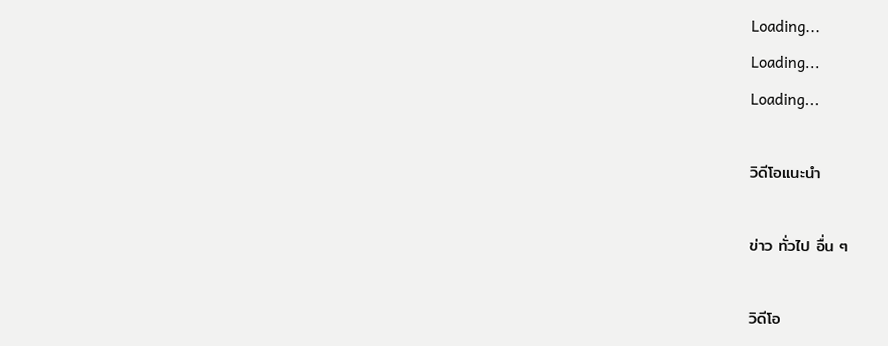Loading...
Loading...
Loading...

วิดีโอแนะนำ

ข่าว ทั่วไป อื่น ๆ

วิดีโอ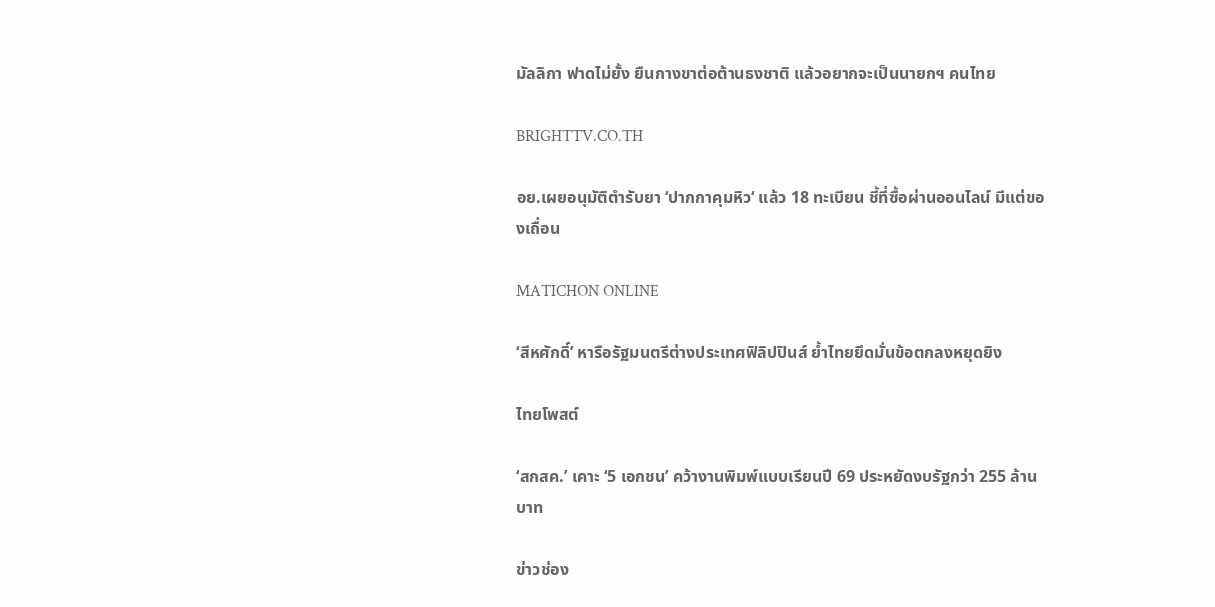มัลลิกา ฟาดไม่ยั้ง ยืนกางขาต่อต้านธงชาติ แล้วอยากจะเป็นนายกฯ คนไทย

BRIGHTTV.CO.TH

อย.เผยอนุมัติตำรับยา ‘ปากกาคุมหิว‘ แล้ว 18 ทะเบียน ชี้ที่ซื้อผ่านออนไลน์ มีแต่ของเถื่อน

MATICHON ONLINE

‘สีหศักดิ์’ หารือรัฐมนตรีต่างประเทศฟิลิปปินส์ ย้ำไทยยึดมั่นข้อตกลงหยุดยิง

ไทยโพสต์

‘สกสค.’ เคาะ ‘5 เอกชน’ คว้างานพิมพ์แบบเรียนปี 69 ประหยัดงบรัฐกว่า 255 ล้านบาท

ข่าวช่อง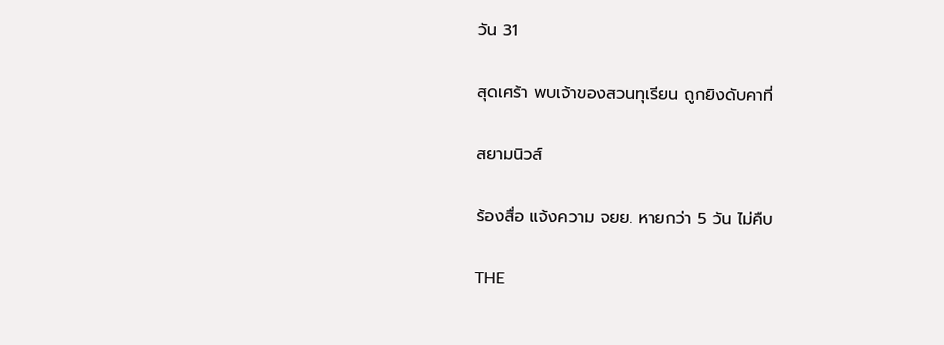วัน 31

สุดเศร้า พบเจ้าของสวนทุเรียน ถูกยิงดับคาที่

สยามนิวส์

ร้องสื่อ แจ้งความ จยย. หายกว่า 5 วัน ไม่คืบ

THE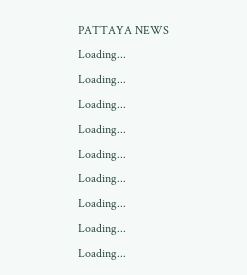PATTAYA NEWS
Loading...
Loading...
Loading...
Loading...
Loading...
Loading...
Loading...
Loading...
Loading...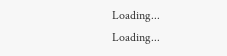Loading...
Loading...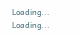Loading...
Loading...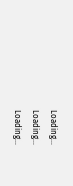Loading...
Loading...
Loading...